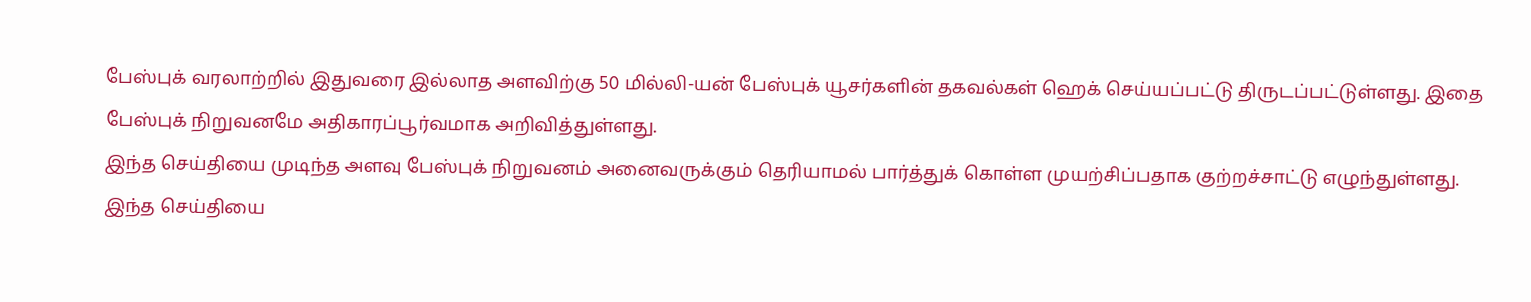பேஸ்புக் வரலாற்றில் இதுவரை இல்லாத அளவிற்கு 50 மில்லி-யன் பேஸ்புக் யூசர்களின் தகவல்கள் ஹெக் செய்யப்பட்டு திருடப்பட்டுள்ளது. இதை பேஸ்புக் நிறுவனமே அதிகாரப்பூர்வமாக அறிவித்துள்ளது.
இந்த செய்தியை முடிந்த அளவு பேஸ்புக் நிறுவனம் அனைவருக்கும் தெரியாமல் பார்த்துக் கொள்ள முயற்சிப்பதாக குற்றச்சாட்டு எழுந்துள்ளது.
இந்த செய்தியை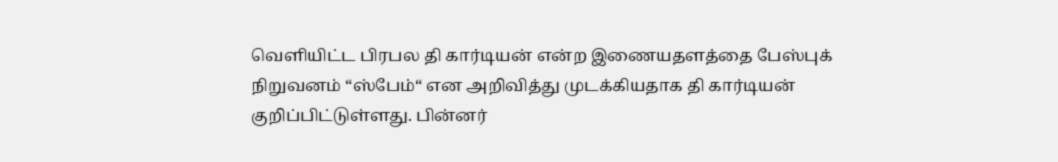வெளியிட்ட பிரபல தி கார்டியன் என்ற இணையதளத்தை பேஸ்புக் நிறுவனம் “ஸ்பேம்“ என அறிவித்து முடக்கியதாக தி கார்டியன் குறிப்பிட்டுள்ளது. பின்னர்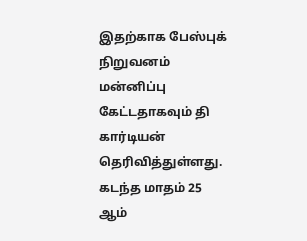இதற்காக பேஸ்புக் நிறுவனம் மன்னிப்பு கேட்டதாகவும் தி கார்டியன் தெரிவித்துள்ளது.
கடந்த மாதம் 25 ஆம்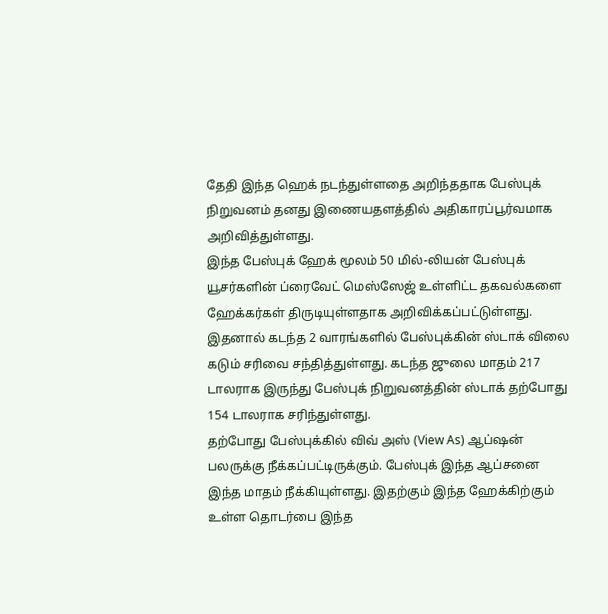தேதி இந்த ஹெக் நடந்துள்ளதை அறிந்ததாக பேஸ்புக் நிறுவனம் தனது இணையதளத்தில் அதிகாரப்பூர்வமாக அறிவித்துள்ளது.
இந்த பேஸ்புக் ஹேக் மூலம் 50 மில்-லியன் பேஸ்புக் யூசர்களின் ப்ரைவேட் மெஸ்ஸேஜ் உள்ளிட்ட தகவல்களை ஹேக்கர்கள் திருடியுள்ளதாக அறிவிக்கப்பட்டுள்ளது.
இதனால் கடந்த 2 வாரங்களில் பேஸ்புக்கின் ஸ்டாக் விலை கடும் சரிவை சந்தித்துள்ளது. கடந்த ஜுலை மாதம் 217 டாலராக இருந்து பேஸ்புக் நிறுவனத்தின் ஸ்டாக் தற்போது 154 டாலராக சரிந்துள்ளது.
தற்போது பேஸ்புக்கில் விவ் அஸ் (View As) ஆப்ஷன் பலருக்கு நீக்கப்பட்டிருக்கும். பேஸ்புக் இந்த ஆப்சனை இந்த மாதம் நீக்கியுள்ளது. இதற்கும் இந்த ஹேக்கிற்கும் உள்ள தொடர்பை இந்த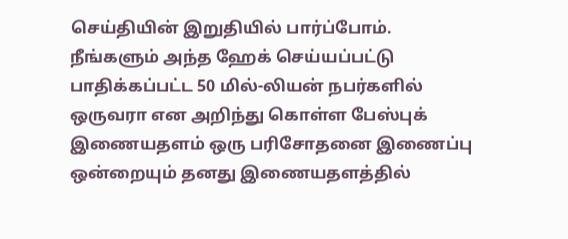செய்தியின் இறுதியில் பார்ப்போம்.
நீங்களும் அந்த ஹேக் செய்யப்பட்டு பாதிக்கப்பட்ட 50 மில்-லியன் நபர்களில் ஒருவரா என அறிந்து கொள்ள பேஸ்புக் இணையதளம் ஒரு பரிசோதனை இணைப்பு ஒன்றையும் தனது இணையதளத்தில்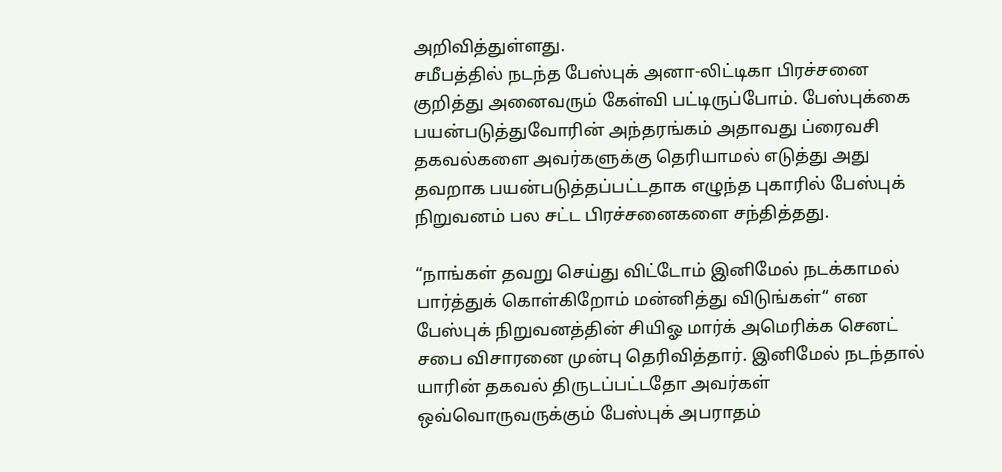அறிவித்துள்ளது.
சமீபத்தில் நடந்த பேஸ்புக் அனா-லிட்டிகா பிரச்சனை குறித்து அனைவரும் கேள்வி பட்டிருப்போம். பேஸ்புக்கை பயன்படுத்துவோரின் அந்தரங்கம் அதாவது ப்ரைவசி தகவல்களை அவர்களுக்கு தெரியாமல் எடுத்து அது தவறாக பயன்படுத்தப்பட்டதாக எழுந்த புகாரில் பேஸ்புக் நிறுவனம் பல சட்ட பிரச்சனைகளை சந்தித்தது.

“நாங்கள் தவறு செய்து விட்டோம் இனிமேல் நடக்காமல் பார்த்துக் கொள்கிறோம் மன்னித்து விடுங்கள்“ என பேஸ்புக் நிறுவனத்தின் சியிஓ மார்க் அமெரிக்க செனட் சபை விசாரனை முன்பு தெரிவித்தார். இனிமேல் நடந்தால் யாரின் தகவல் திருடப்பட்டதோ அவர்கள் ஒவ்வொருவருக்கும் பேஸ்புக் அபராதம்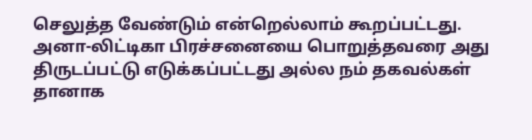செலுத்த வேண்டும் என்றெல்லாம் கூறப்பட்டது.
அனா-லிட்டிகா பிரச்சனையை பொறுத்தவரை அது திருடப்பட்டு எடுக்கப்பட்டது அல்ல நம் தகவல்கள் தானாக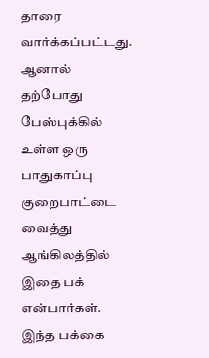தாரை வார்க்கப்பட்டது.
ஆனால் தற்போது பேஸ்புக்கில் உள்ள ஒரு பாதுகாப்பு குறைபாட்டை வைத்து ஆங்கிலத்தில் இதை பக் என்பார்கள். இந்த பக்கை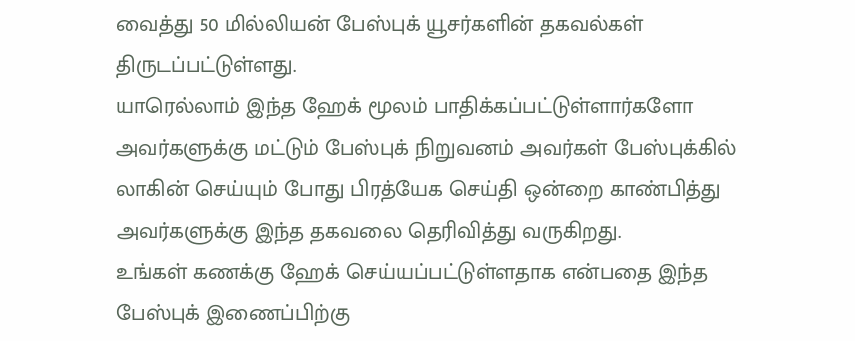வைத்து 50 மில்லியன் பேஸ்புக் யூசர்களின் தகவல்கள் திருடப்பட்டுள்ளது.
யாரெல்லாம் இந்த ஹேக் மூலம் பாதிக்கப்பட்டுள்ளார்களோ அவர்களுக்கு மட்டும் பேஸ்புக் நிறுவனம் அவர்கள் பேஸ்புக்கில் லாகின் செய்யும் போது பிரத்யேக செய்தி ஒன்றை காண்பித்து அவர்களுக்கு இந்த தகவலை தெரிவித்து வருகிறது.
உங்கள் கணக்கு ஹேக் செய்யப்பட்டுள்ளதாக என்பதை இந்த பேஸ்புக் இணைப்பிற்கு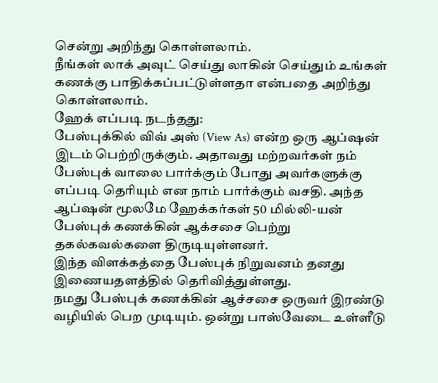சென்று அறிந்து கொள்ளலாம்.
நீங்கள் லாக் அவுட் செய்து லாகின் செய்தும் உங்கள் கணக்கு பாதிக்கப்பட்டுள்ளதா என்பதை அறிந்து கொள்ளலாம்.
ஹேக் எப்படி நடந்தது:
பேஸ்புக்கில் விவ் அஸ் (View As) என்ற ஒரு ஆப்ஷன் இடம் பெற்றிருக்கும். அதாவது மற்றவர்கள் நம் பேஸ்புக் வாலை பார்க்கும் போது அவர்களுக்கு எப்படி தெரியும் என நாம் பார்க்கும் வசதி. அந்த ஆப்ஷன் மூலமே ஹேக்கர்கள் 50 மில்லி-யன் பேஸ்புக் கணக்கின் ஆக்சசை பெற்று தகல்கவல்களை திருடியுள்ளனர்.
இந்த விளக்கத்தை பேஸ்புக் நிறுவனம் தனது இணையதளத்தில் தெரிவித்துள்ளது.
நமது பேஸ்புக் கணக்கின் ஆச்சசை ஒருவர் இரண்டு வழியில் பெற முடியும். ஒன்று பாஸ்வேடை உள்ளீடு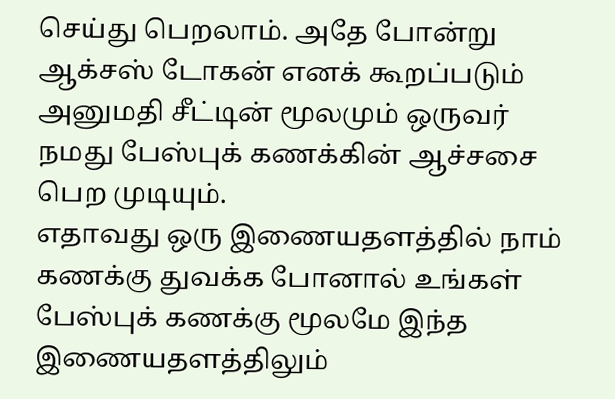செய்து பெறலாம். அதே போன்று ஆக்சஸ் டோகன் எனக் கூறப்படும் அனுமதி சீட்டின் மூலமும் ஒருவர் நமது பேஸ்புக் கணக்கின் ஆச்சசை பெற முடியும்.
எதாவது ஒரு இணையதளத்தில் நாம் கணக்கு துவக்க போனால் உங்கள் பேஸ்புக் கணக்கு மூலமே இந்த இணையதளத்திலும்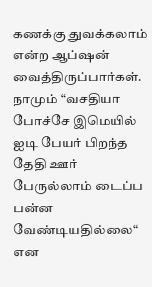கணக்கு துவக்கலாம் என்ற ஆப்ஷன் வைத்திருப்பார்கள்.
நாமும் “வசதியா போச்சே இமெயில் ஐடி பேயர் பிறந்த தேதி ஊர் பேருல்லாம் டைப்ப பன்ன வேண்டியதில்லை“ என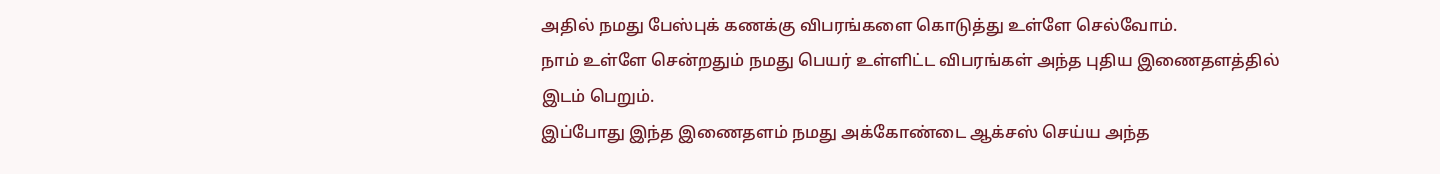அதில் நமது பேஸ்புக் கணக்கு விபரங்களை கொடுத்து உள்ளே செல்வோம்.
நாம் உள்ளே சென்றதும் நமது பெயர் உள்ளிட்ட விபரங்கள் அந்த புதிய இணைதளத்தில் இடம் பெறும்.
இப்போது இந்த இணைதளம் நமது அக்கோண்டை ஆக்சஸ் செய்ய அந்த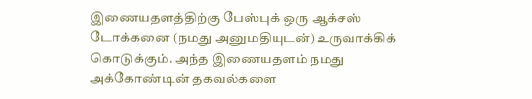இணையதளத்திற்கு பேஸ்புக் ஒரு ஆக்சஸ் டோக்கனை (நமது அனுமதியுடன்) உருவாக்கிக் கொடுக்கும். அந்த இணையதளம் நமது அக்கோண்டின் தகவல்களை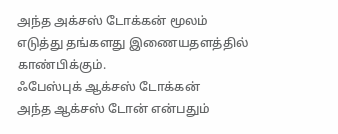அந்த அக்சஸ் டோக்கன் மூலம் எடுத்து தங்களது இணையதளத்தில் காண்பிக்கும்.
ஃபேஸ்புக் ஆக்சஸ் டோக்கன்
அந்த ஆக்சஸ் டோன் என்பதும்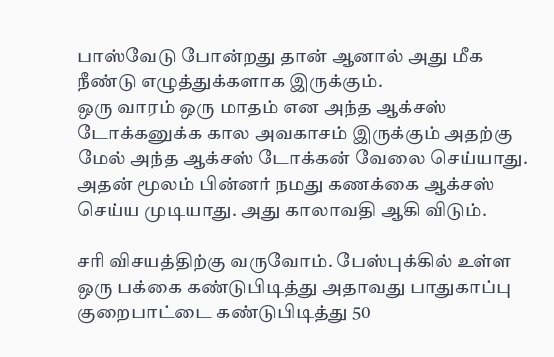பாஸ்வேடு போன்றது தான் ஆனால் அது மீக நீண்டு எழுத்துக்களாக இருக்கும்.
ஒரு வாரம் ஒரு மாதம் என அந்த ஆக்சஸ் டோக்கனுக்க கால அவகாசம் இருக்கும் அதற்கு மேல் அந்த ஆக்சஸ் டோக்கன் வேலை செய்யாது. அதன் மூலம் பின்னர் நமது கணக்கை ஆக்சஸ் செய்ய முடியாது. அது காலாவதி ஆகி விடும்.

சரி விசயத்திற்கு வருவோம். பேஸ்புக்கில் உள்ள ஒரு பக்கை கண்டுபிடித்து அதாவது பாதுகாப்பு குறைபாட்டை கண்டுபிடித்து 50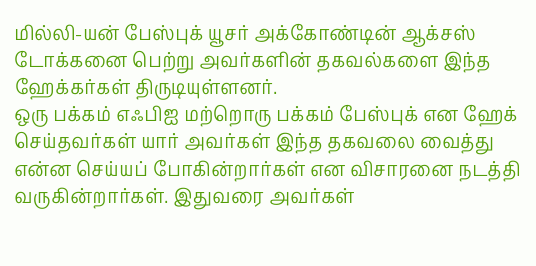மில்லி-யன் பேஸ்புக் யூசர் அக்கோண்டின் ஆக்சஸ் டோக்கனை பெற்று அவர்களின் தகவல்களை இந்த ஹேக்கர்கள் திருடியுள்ளனர்.
ஒரு பக்கம் எஃபிஐ மற்றொரு பக்கம் பேஸ்புக் என ஹேக் செய்தவர்கள் யார் அவர்கள் இந்த தகவலை வைத்து என்ன செய்யப் போகின்றார்கள் என விசாரனை நடத்தி வருகின்றார்கள். இதுவரை அவர்கள்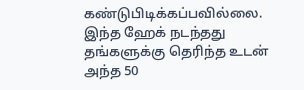கண்டுபிடிக்கப்பவில்லை.
இந்த ஹேக் நடந்தது தங்களுக்கு தெரிந்த உடன் அந்த 50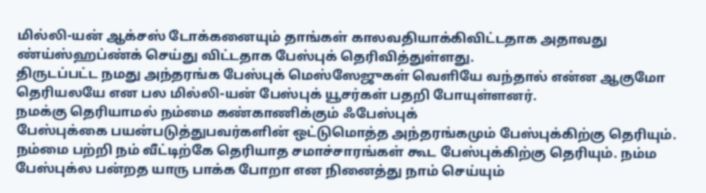மில்லி-யன் ஆக்சஸ் டோக்கனையும் தாங்கள் காலவதியாக்கிவிட்டதாக அதாவது ண்ய்ஸ்ஹப்ண்க் செய்து விட்டதாக பேஸ்புக் தெரிவித்துள்ளது.
திருடப்பட்ட நமது அந்தரங்க பேஸ்புக் மெஸ்ஸேஜுகள் வெளியே வந்தால் என்ன ஆகுமோ தெரியலயே என பல மில்லி-யன் பேஸ்புக் யூசர்கள் பதறி போயுள்ளனர்.
நமக்கு தெரியாமல் நம்மை கண்காணிக்கும் ஃபேஸ்புக்
பேஸ்புக்கை பயன்படுத்துபவர்களின் ஒட்டுமொத்த அந்தரங்கமும் பேஸ்புக்கிற்கு தெரியும். நம்மை பற்றி நம் வீட்டிற்கே தெரியாத சமாச்சாரங்கள் கூட பேஸ்புக்கிற்கு தெரியும். நம்ம பேஸ்புக்ல பன்றத யாரு பாக்க போறா என நினைத்து நாம் செய்யும்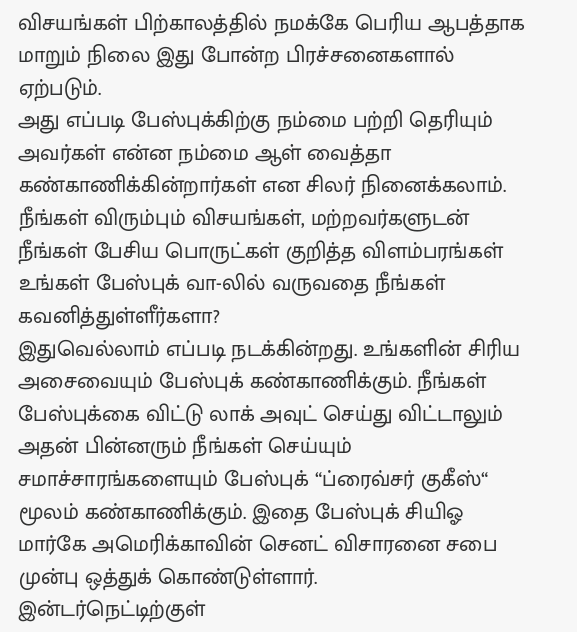விசயங்கள் பிற்காலத்தில் நமக்கே பெரிய ஆபத்தாக மாறும் நிலை இது போன்ற பிரச்சனைகளால் ஏற்படும்.
அது எப்படி பேஸ்புக்கிற்கு நம்மை பற்றி தெரியும் அவர்கள் என்ன நம்மை ஆள் வைத்தா கண்காணிக்கின்றார்கள் என சிலர் நினைக்கலாம். நீங்கள் விரும்பும் விசயங்கள், மற்றவர்களுடன் நீங்கள் பேசிய பொருட்கள் குறித்த விளம்பரங்கள் உங்கள் பேஸ்புக் வா-லில் வருவதை நீங்கள் கவனித்துள்ளீர்களா?
இதுவெல்லாம் எப்படி நடக்கின்றது. உங்களின் சிரிய அசைவையும் பேஸ்புக் கண்காணிக்கும். நீங்கள் பேஸ்புக்கை விட்டு லாக் அவுட் செய்து விட்டாலும் அதன் பின்னரும் நீங்கள் செய்யும் சமாச்சாரங்களையும் பேஸ்புக் “ப்ரைவ்சர் குகீஸ்“ மூலம் கண்காணிக்கும். இதை பேஸ்புக் சியிஓ மார்கே அமெரிக்காவின் செனட் விசாரனை சபை முன்பு ஒத்துக் கொண்டுள்ளார்.
இன்டர்நெட்டிற்குள்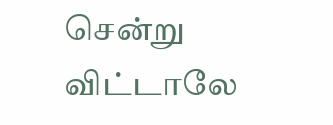சென்று விட்டாலே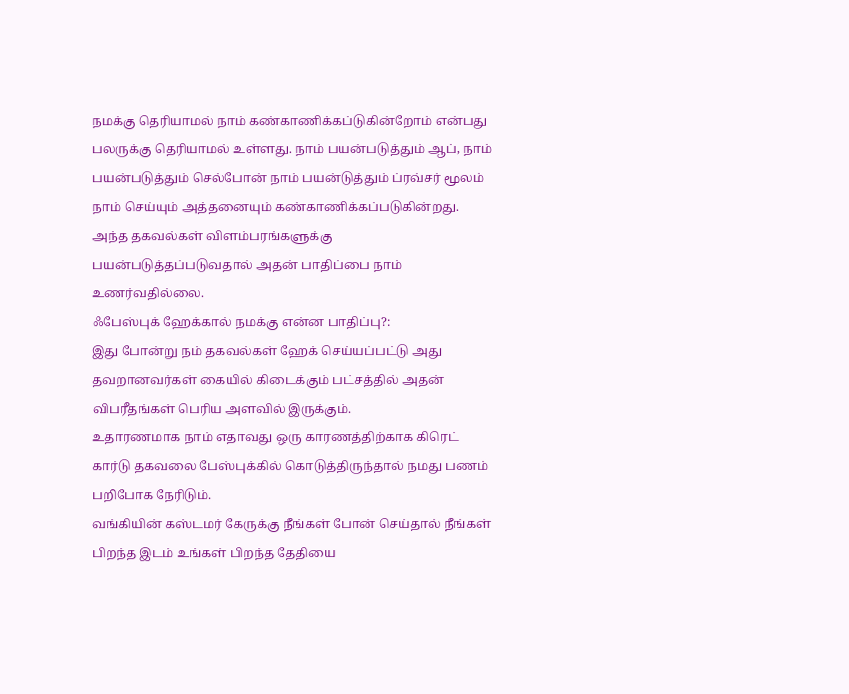நமக்கு தெரியாமல் நாம் கண்காணிக்கப்டுகின்றோம் என்பது பலருக்கு தெரியாமல் உள்ளது. நாம் பயன்படுத்தும் ஆப், நாம் பயன்படுத்தும் செல்போன் நாம் பயன்டுத்தும் ப்ரவ்சர் மூலம் நாம் செய்யும் அத்தனையும் கண்காணிக்கப்படுகின்றது.
அந்த தகவல்கள் விளம்பரங்களுக்கு பயன்படுத்தப்படுவதால் அதன் பாதிப்பை நாம் உணர்வதில்லை.
ஃபேஸ்புக் ஹேக்கால் நமக்கு என்ன பாதிப்பு?:
இது போன்று நம் தகவல்கள் ஹேக் செய்யப்பட்டு அது தவறானவர்கள் கையில் கிடைக்கும் பட்சத்தில் அதன் விபரீதங்கள் பெரிய அளவில் இருக்கும்.
உதாரணமாக நாம் எதாவது ஒரு காரணத்திற்காக கிரெட் கார்டு தகவலை பேஸ்புக்கில் கொடுத்திருந்தால் நமது பணம் பறிபோக நேரிடும்.
வங்கியின் கஸ்டமர் கேருக்கு நீங்கள் போன் செய்தால் நீங்கள் பிறந்த இடம் உங்கள் பிறந்த தேதியை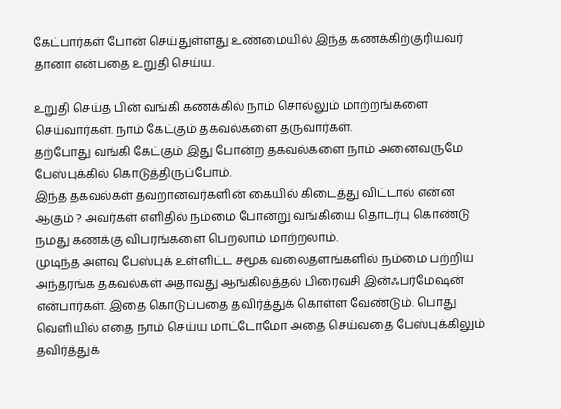கேட்பார்கள் போன் செய்துள்ளது உண்மையில் இந்த கணக்கிற்குரியவர் தானா என்பதை உறுதி செய்ய.

உறுதி செய்த பின் வங்கி கணக்கில் நாம் சொல்லும் மாற்றங்களை செய்வார்கள். நாம் கேட்கும் தகவல்களை தருவார்கள்.
தற்போது வங்கி கேட்கும் இது போன்ற தகவல்களை நாம் அனைவருமே பேஸ்புக்கில் கொடுத்திருப்போம்.
இந்த தகவல்கள் தவறானவர்களின் கையில் கிடைத்து விட்டால் என்ன ஆகும் ? அவர்கள் எளிதில் நம்மை போன்று வங்கியை தொடர்பு கொண்டு நமது கணக்கு விபரங்களை பெறலாம் மாற்றலாம்.
முடிந்த அளவு பேஸ்புக் உள்ளிட்ட சமூக வலைதளங்களில் நம்மை பற்றிய அந்தரங்க தகவல்கள் அதாவது ஆங்கிலத்தல் பிரைவசி இன்ஃபர்மேஷன் என்பார்கள். இதை கொடுப்பதை தவிர்த்துக் கொள்ள வேண்டும். பொது வெளியில் எதை நாம் செய்ய மாட்டோமோ அதை செய்வதை பேஸ்புக்கிலும் தவிர்த்துக்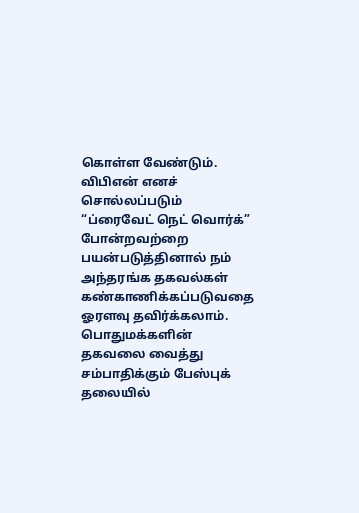கொள்ள வேண்டும்.
விபிஎன் எனச் சொல்லப்படும் “ப்ரைவேட் நெட் வொர்க்” போன்றவற்றை பயன்படுத்தினால் நம் அந்தரங்க தகவல்கள் கண்காணிக்கப்படுவதை ஓரளவு தவிர்க்கலாம்.
பொதுமக்களின் தகவலை வைத்து சம்பாதிக்கும் பேஸ்புக் தலையில்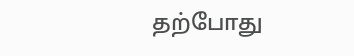தற்போது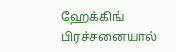ஹேக்கிங் பிரச்சனையால்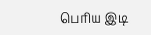பெரிய இடி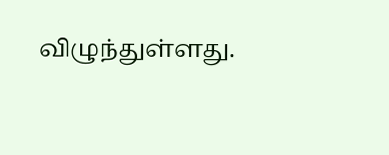விழுந்துள்ளது.